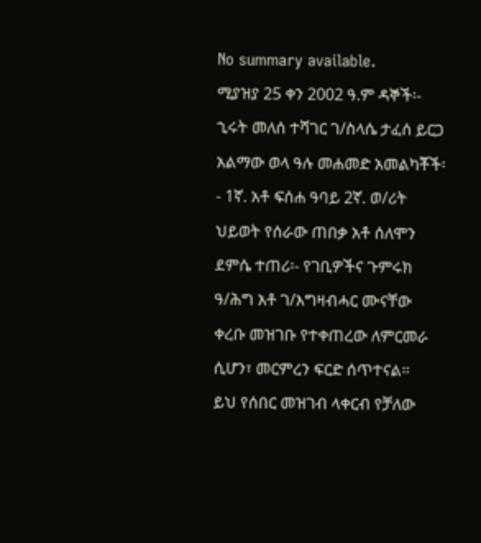No summary available.
ሚያዝያ 25 ቀን 2002 ዓ.ም ዳኞች፡- ኂሩት መለሰ ተሻገር ገ/ስላሴ ታፈሰ ይርጋ አልማው ወላ ዓሉ መሐመድ አመልካቾች፡- 1ኛ. አቶ ፍሰሐ ዓባይ 2ኛ. ወ/ሪት ህይወት የሰራው ጠበቃ አቶ ሰለሞን ደምሴ ተጠሪ፡- የገቢዎችና ጉምሩክ ዓ/ሕግ አቶ ገ/እግዛብሓር ሙናቸው ቀረቡ መዝገቡ የተቀጠረው ለምርመራ ሲሆን፣ መርምረን ፍርድ ሰጥተናል።
ይህ የሰበር መዝገብ ላቀርብ የቻለው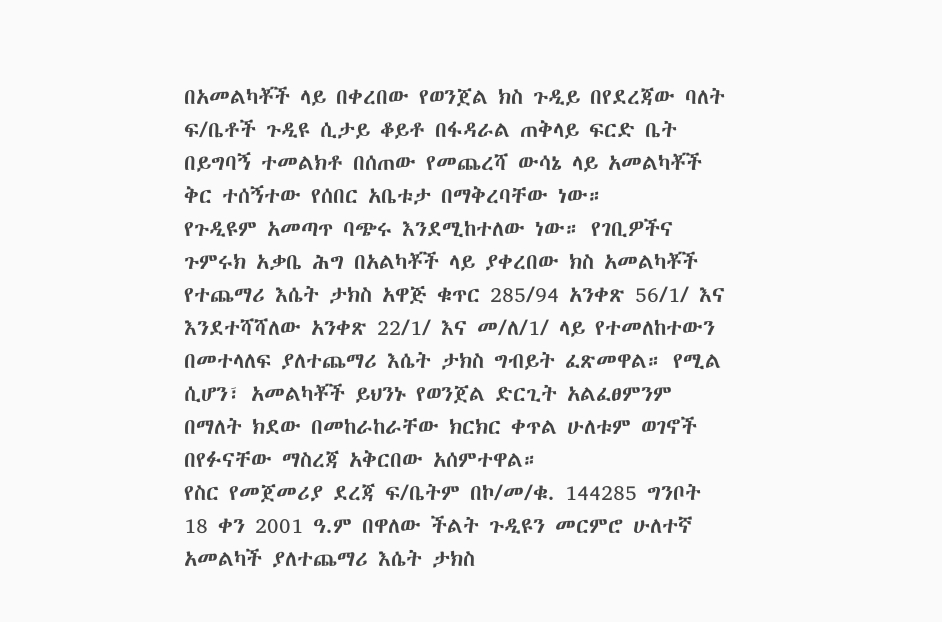በአመልካቾች ላይ በቀረበው የወንጀል ክስ ጉዲይ በየደረጃው ባለት ፍ/ቤቶች ጉዲዩ ሲታይ ቆይቶ በፋዳራል ጠቅላይ ፍርድ ቤት በይግባኝ ተመልክቶ በሰጠው የመጨረሻ ውሳኔ ላይ አመልካቾች ቅር ተሰኝተው የሰበር አቤቱታ በማቅረባቸው ነው።
የጉዲዩም አመጣጥ ባጭሩ እንደሚከተለው ነው። የገቢዎችና ጉምሩክ አቃቤ ሕግ በአልካቾች ላይ ያቀረበው ክስ አመልካቾች የተጨማሪ እሴት ታክስ አዋጅ ቁጥር 285/94 አንቀጽ 56/1/ እና እንደተሻሻለው አንቀጽ 22/1/ እና መ/ለ/1/ ላይ የተመለከተውን በመተላለፍ ያለተጨማሪ እሴት ታክስ ግብይት ፈጽመዋል። የሚል ሲሆን፣ አመልካቾች ይህንኑ የወንጀል ድርጊት አልፈፀምንም በማለት ክደው በመከራከራቸው ክርክር ቀጥል ሁለቱም ወገኖች በየፉናቸው ማስረጃ አቅርበው አሰምተዋል።
የስር የመጀመሪያ ደረጃ ፍ/ቤትም በኮ/መ/ቁ. 144285 ግንቦት 18 ቀን 2001 ዓ.ም በዋለው ችልት ጉዲዩን መርምሮ ሁለተኛ አመልካች ያለተጨማሪ እሴት ታክስ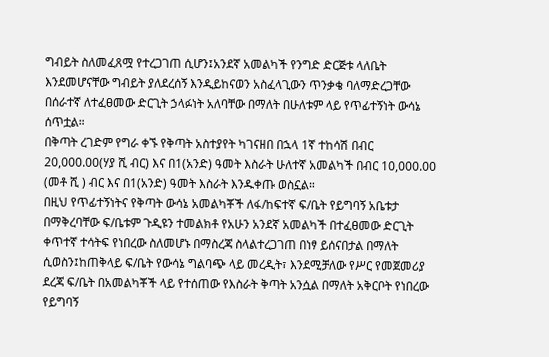ግብይት ስለመፈጸሟ የተረጋገጠ ሲሆን፤አንደኛ አመልካች የንግድ ድርጅቱ ላለቤት እንደመሆናቸው ግብይት ያለደረሰኝ እንዲይከናወን አስፈላጊውን ጥንቃቄ ባለማድረጋቸው በሰራተኛ ለተፈፀመው ድርጊት ኃላፉነት አለባቸው በማለት በሁለቱም ላይ የጥፊተኝነት ውሳኔ ሰጥቷል።
በቅጣት ረገድም የግራ ቀኙ የቅጣት አስተያየት ካገናዘበ በኋላ 1ኛ ተከሳሽ በብር 20,000.00(ሃያ ሺ ብር) እና በ1(አንድ) ዓመት እስራት ሁለተኛ አመልካች በብር 10,000.00 (መቶ ሺ ) ብር እና በ1(አንድ) ዓመት እስራት እንዱቀጡ ወስኗል።
በዚህ የጥፊተኝነትና የቅጣት ውሳኔ አመልካቾች ለፋ/ከፍተኛ ፍ/ቤት የይግባኝ አቤቱታ በማቅረባቸው ፍ/ቤቱም ጉዲዩን ተመልክቶ የአሁን አንደኛ አመልካች በተፈፀመው ድርጊት ቀጥተኛ ተሳትፍ የነበረው ስለመሆኑ በማስረጃ ስላልተረጋገጠ በነፃ ይሰናበታል በማለት ሲወስን፤ከጠቅላይ ፍ/ቤት የውሳኔ ግልባጭ ላይ መረዲት፣ እንደሚቻለው የሥር የመጀመሪያ ደረጃ ፍ/ቤት በአመልካቾች ላይ የተሰጠው የእስራት ቅጣት አንሷል በማለት አቅርቦት የነበረው የይግባኝ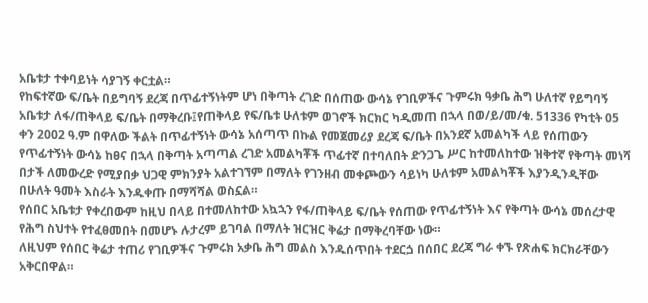አቤቱታ ተቀባይነት ሳያገኝ ቀርቷል።
የከፍተኛው ፍ/ቤት በይግባኝ ደረጃ በጥፊተኝነትም ሆነ በቅጣት ረገድ በሰጠው ውሳኔ የገቢዎችና ጉምሩክ ዓቃቤ ሕግ ሁለተኛ የይግባኝ አቤቱታ ለፋ/ጠቅላይ ፍ/ቤት በማቅረቡ፤የጠቅላይ የፍ/ቤቱ ሁለቱም ወገኖች ክርክር ካዲመጠ በኋላ በወ/ይ/መ/ቁ. 51336 የካቲት 05 ቀን 2002 ዓ.ም በዋለው ችልት በጥፊተኝነት ውሳኔ አሰጣጥ በኩል የመጀመሪያ ደረጃ ፍ/ቤት በአንደኛ አመልካች ላይ የሰጠውን የጥፊተኝነት ውሳኔ ከፀና በኋላ በቅጣት አጣጣል ረገድ አመልካቾች ጥፊተኛ በተባለበት ድንጋጌ ሥር ከተመለከተው ዝቅተኛ የቅጣት መነሻ በታች ለመውረድ የሚያበቃ ህጋዊ ምክንያት አልተገኘም በማለት የገንዘብ መቀጮውን ሳይነካ ሁለቱም አመልካቾች እያንዲንዲቸው በሁለት ዓመት እስራት እንዱቀጡ በማሻሻል ወስኗል።
የሰበር አቤቱታ የቀረበውም ከዚህ በላይ በተመለከተው አኳኋን የፋ/ጠቅላይ ፍ/ቤት የሰጠው የጥፊተኝነት እና የቅጣት ውሳኔ መሰረታዊ የሕግ ስህተት የተፈፀመበት በመሆኑ ሉታረም ይገባል በማለት ዝርዝር ቅሬታ በማቅረባቸው ነው።
ለዚህም የሰበር ቅሬታ ተጠሪ የገቢዎችና ጉምሩክ አቃቤ ሕግ መልስ እንዱሰጥበት ተደርጏ በሰበር ደረጃ ግራ ቀኙ የጽሐፍ ክርክራቸውን አቅርበዋል።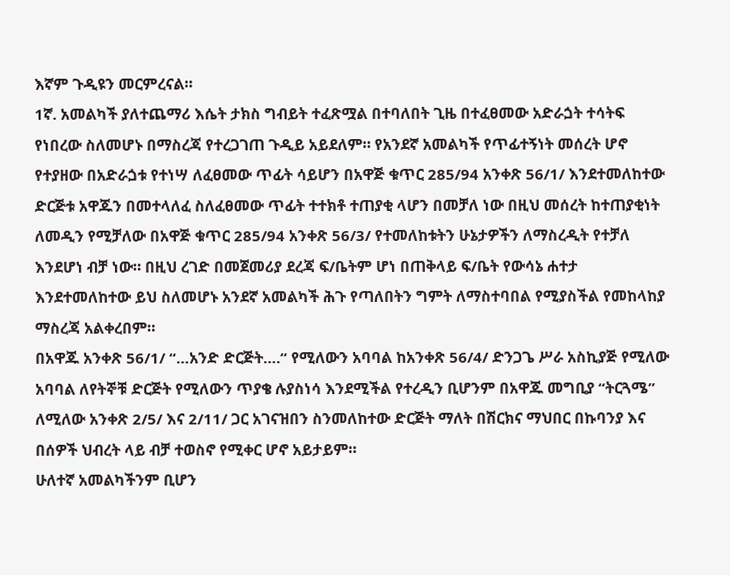እኛም ጉዲዩን መርምረናል።
1ኛ. አመልካች ያለተጨማሪ እሴት ታክስ ግብይት ተፈጽሟል በተባለበት ጊዜ በተፈፀመው አድራጏት ተሳትፍ የነበረው ስለመሆኑ በማስረጃ የተረጋገጠ ጉዲይ አይደለም። የአንደኛ አመልካች የጥፊተኝነት መሰረት ሆኖ የተያዘው በአድራጏቱ የተነሣ ለፈፀመው ጥፊት ሳይሆን በአዋጅ ቁጥር 285/94 አንቀጽ 56/1/ እንደተመለከተው ድርጅቱ አዋጁን በመተላለፈ ስለፈፀመው ጥፊት ተተክቶ ተጠያቂ ላሆን በመቻለ ነው በዚህ መሰረት ከተጠያቂነት ለመዲን የሚቻለው በአዋጅ ቁጥር 285/94 አንቀጽ 56/3/ የተመለከቱትን ሁኔታዎችን ለማስረዲት የተቻለ እንደሆነ ብቻ ነው። በዚህ ረገድ በመጀመሪያ ደረጃ ፍ/ቤትም ሆነ በጠቅላይ ፍ/ቤት የውሳኔ ሐተታ እንደተመለከተው ይህ ስለመሆኑ አንደኛ አመልካች ሕጉ የጣለበትን ግምት ለማስተባበል የሚያስችል የመከላከያ ማስረጃ አልቀረበም።
በአዋጁ አንቀጽ 56/1/ “…አንድ ድርጅት….“ የሚለውን አባባል ከአንቀጽ 56/4/ ድንጋጌ ሥራ አስኪያጅ የሚለው አባባል ለየትኞቹ ድርጅት የሚለውን ጥያቄ ሉያስነሳ እንደሚችል የተረዲን ቢሆንም በአዋጁ መግቢያ “ትርጓሜ” ለሚለው አንቀጽ 2/5/ እና 2/11/ ጋር አገናዝበን ስንመለከተው ድርጅት ማለት በሽርክና ማህበር በኩባንያ እና በሰዎች ህብረት ላይ ብቻ ተወስኖ የሚቀር ሆኖ አይታይም።
ሁለተኛ አመልካችንም ቢሆን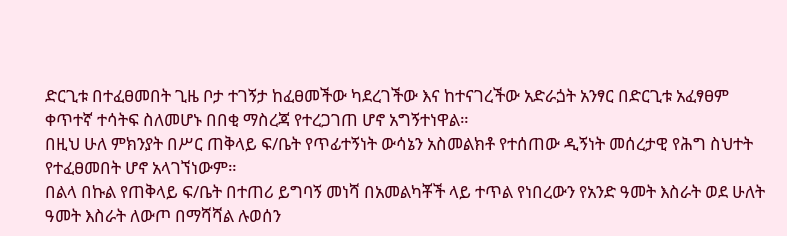ድርጊቱ በተፈፀመበት ጊዜ ቦታ ተገኝታ ከፈፀመችው ካደረገችው እና ከተናገረችው አድራጏት አንፃር በድርጊቱ አፈፃፀም ቀጥተኛ ተሳትፍ ስለመሆኑ በበቂ ማስረጃ የተረጋገጠ ሆኖ አግኝተነዋል።
በዚህ ሁለ ምክንያት በሥር ጠቅላይ ፍ/ቤት የጥፊተኝነት ውሳኔን አስመልክቶ የተሰጠው ዲኝነት መሰረታዊ የሕግ ስህተት የተፈፀመበት ሆኖ አላገኘነውም።
በልላ በኩል የጠቅላይ ፍ/ቤት በተጠሪ ይግባኝ መነሻ በአመልካቾች ላይ ተጥል የነበረውን የአንድ ዓመት እስራት ወደ ሁለት ዓመት እስራት ለውጦ በማሻሻል ሉወሰን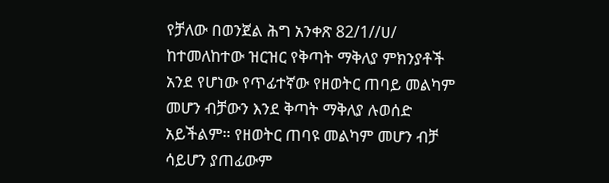የቻለው በወንጀል ሕግ አንቀጽ 82/1//ሀ/ ከተመለከተው ዝርዝር የቅጣት ማቅለያ ምክንያቶች አንደ የሆነው የጥፊተኛው የዘወትር ጠባይ መልካም መሆን ብቻውን እንደ ቅጣት ማቅለያ ሉወሰድ አይችልም። የዘወትር ጠባዩ መልካም መሆን ብቻ ሳይሆን ያጠፊውም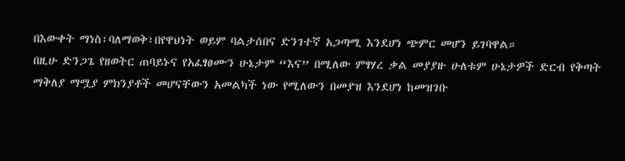በእውቀት ማነስ፣ባለማወቅ፣በየዋህነት ወይም ባልታሰበና ድንገተኛ አጋጣሚ እንደሆነ ጭምር መሆን ይገባዋል።
በዚሁ ድንጋጌ የዘወትር ጠባይኑና የአፈፃፀሙን ሁኔታም “እና” በሚለው ምፃሃረ ቃል መያያዙ ሁለቱም ሁኔታዎች ድርብ የቅጣት ማቅለያ ማሟያ ምክንያቶች መሆናቸውን አመልካች ነው የሚለውን በመያዝ እንደሆነ ከመዝገቡ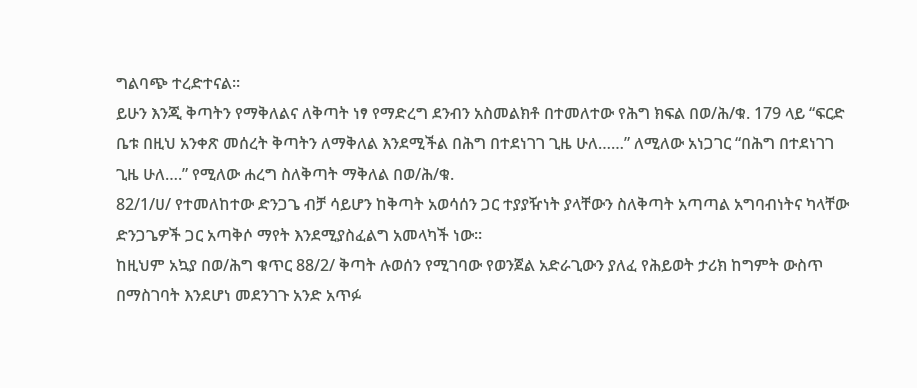ግልባጭ ተረድተናል።
ይሁን እንጂ ቅጣትን የማቅለልና ለቅጣት ነፃ የማድረግ ደንብን አስመልክቶ በተመለተው የሕግ ክፍል በወ/ሕ/ቁ. 179 ላይ “ፍርድ ቤቱ በዚህ አንቀጽ መሰረት ቅጣትን ለማቅለል እንደሚችል በሕግ በተደነገገ ጊዜ ሁለ……” ለሚለው አነጋገር “በሕግ በተደነገገ ጊዜ ሁለ….” የሚለው ሐረግ ስለቅጣት ማቅለል በወ/ሕ/ቁ.
82/1/ሀ/ የተመለከተው ድንጋጌ ብቻ ሳይሆን ከቅጣት አወሳሰን ጋር ተያያዥነት ያላቸውን ስለቅጣት አጣጣል አግባብነትና ካላቸው ድንጋጌዎች ጋር አጣቅሶ ማየት እንደሚያስፈልግ አመላካች ነው።
ከዚህም አኳያ በወ/ሕግ ቁጥር 88/2/ ቅጣት ሉወሰን የሚገባው የወንጀል አድራጊውን ያለፈ የሕይወት ታሪክ ከግምት ውስጥ በማስገባት እንደሆነ መደንገጉ አንድ አጥፉ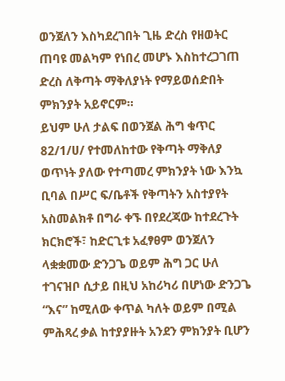ወንጀለን እስካደረገበት ጊዜ ድረስ የዘወትር ጠባዩ መልካም የነበረ መሆኑ እስከተረጋገጠ ድረስ ለቅጣት ማቅለያነት የማይወሰድበት ምክንያት አይኖርም።
ይህም ሁለ ታልፍ በወንጀል ሕግ ቁጥር 82/1/ሀ/ የተመለከተው የቅጣት ማቅለያ ወጥነት ያለው የተጣመረ ምክንያት ነው እንኳ ቢባል በሥር ፍ/ቤቶች የቅጣትን አስተያየት አስመልክቶ በግራ ቀኙ በየደረጃው ከተደረጉት ክርክሮች፣ ከድርጊቱ አፈፃፀም ወንጀለን ላቋቋመው ድንጋጌ ወይም ሕግ ጋር ሁለ ተገናዝቦ ሲታይ በዚህ አከሪካሪ በሆነው ድንጋጌ “እና” ከሚለው ቀጥል ካለት ወይም በሚል ምሕጻረ ቃል ከተያያዙት አንደን ምክንያት ቢሆን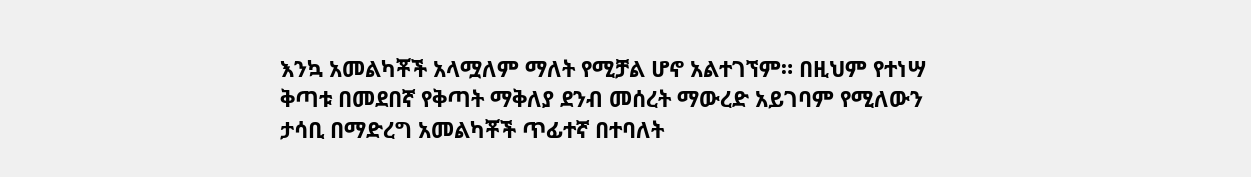እንኳ አመልካቾች አላሟለም ማለት የሚቻል ሆኖ አልተገኘም። በዚህም የተነሣ ቅጣቱ በመደበኛ የቅጣት ማቅለያ ደንብ መሰረት ማውረድ አይገባም የሚለውን ታሳቢ በማድረግ አመልካቾች ጥፊተኛ በተባለት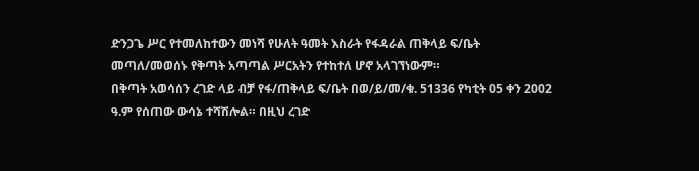ድንጋጌ ሥር የተመለከተውን መነሻ የሁለት ዓመት እስራት የፋዳራል ጠቅላይ ፍ/ቤት መጣለ/መወሰኑ የቅጣት አጣጣል ሥርአትን የተከተለ ሆኖ አላገኘነውም።
በቅጣት አወሳሰን ረገድ ላይ ብቻ የፋ/ጠቅላይ ፍ/ቤት በወ/ይ/መ/ቁ. 51336 የካቲት 05 ቀን 2002 ዓ.ም የሰጠው ውሳኔ ተሻሽሎል። በዚህ ረገድ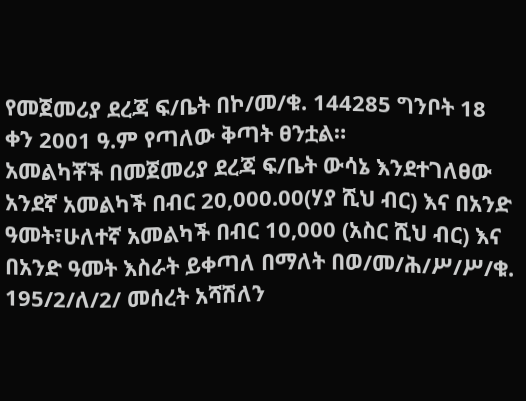የመጀመሪያ ደረጃ ፍ/ቤት በኮ/መ/ቁ. 144285 ግንቦት 18 ቀን 2001 ዓ.ም የጣለው ቅጣት ፀንቷል።
አመልካቾች በመጀመሪያ ደረጃ ፍ/ቤት ውሳኔ እንደተገለፀው አንደኛ አመልካች በብር 20,000.00(ሃያ ሺህ ብር) እና በአንድ ዓመት፣ሁለተኛ አመልካች በብር 10,000 (አስር ሺህ ብር) እና በአንድ ዓመት እስራት ይቀጣለ በማለት በወ/መ/ሕ/ሥ/ሥ/ቁ. 195/2/ለ/2/ መሰረት አሻሽለን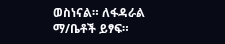ወስነናል። ለፋዳራል ማ/ቤቶች ይፃፍ።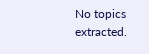No topics extracted.